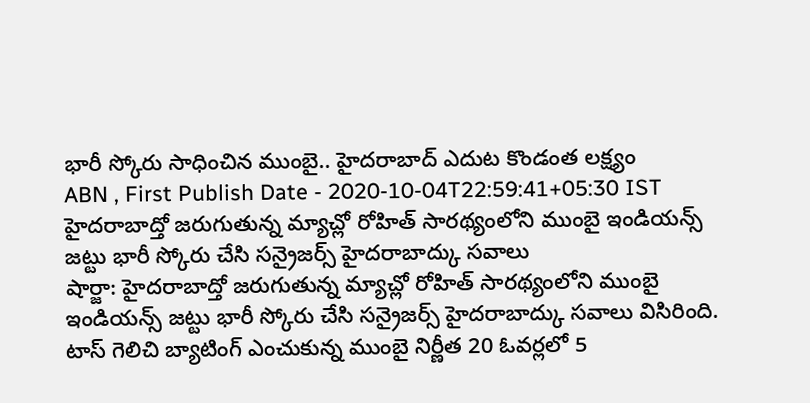భారీ స్కోరు సాధించిన ముంబై.. హైదరాబాద్ ఎదుట కొండంత లక్ష్యం
ABN , First Publish Date - 2020-10-04T22:59:41+05:30 IST
హైదరాబాద్తో జరుగుతున్న మ్యాచ్లో రోహిత్ సారథ్యంలోని ముంబై ఇండియన్స్ జట్టు భారీ స్కోరు చేసి సన్రైజర్స్ హైదరాబాద్కు సవాలు
షార్జా: హైదరాబాద్తో జరుగుతున్న మ్యాచ్లో రోహిత్ సారథ్యంలోని ముంబై ఇండియన్స్ జట్టు భారీ స్కోరు చేసి సన్రైజర్స్ హైదరాబాద్కు సవాలు విసిరింది. టాస్ గెలిచి బ్యాటింగ్ ఎంచుకున్న ముంబై నిర్ణీత 20 ఓవర్లలో 5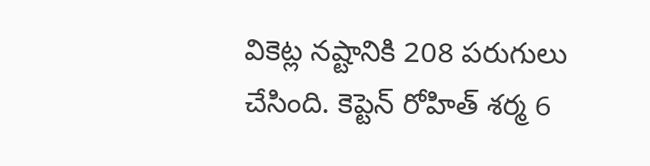వికెట్ల నష్టానికి 208 పరుగులు చేసింది. కెప్టెన్ రోహిత్ శర్మ 6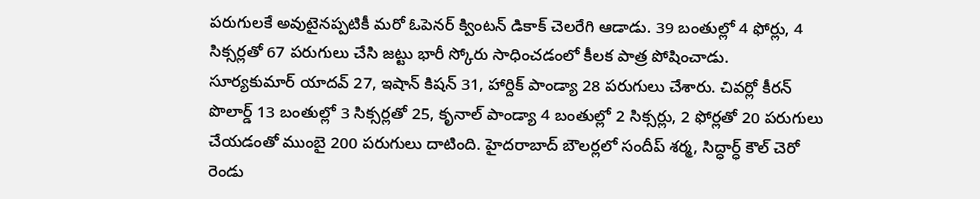పరుగులకే అవుటైనప్పటికీ మరో ఓపెనర్ క్వింటన్ డికాక్ చెలరేగి ఆడాడు. 39 బంతుల్లో 4 ఫోర్లు, 4 సిక్సర్లతో 67 పరుగులు చేసి జట్టు భారీ స్కోరు సాధించడంలో కీలక పాత్ర పోషించాడు.
సూర్యకుమార్ యాదవ్ 27, ఇషాన్ కిషన్ 31, హార్దిక్ పాండ్యా 28 పరుగులు చేశారు. చివర్లో కీరన్ పొలార్డ్ 13 బంతుల్లో 3 సిక్సర్లతో 25, కృనాల్ పాండ్యా 4 బంతుల్లో 2 సిక్సర్లు, 2 ఫోర్లతో 20 పరుగులు చేయడంతో ముంబై 200 పరుగులు దాటింది. హైదరాబాద్ బౌలర్లలో సందీప్ శర్మ, సిద్ధార్ధ్ కౌల్ చెరో రెండు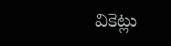వికెట్లు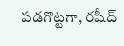పడగొట్టగా, రషీద్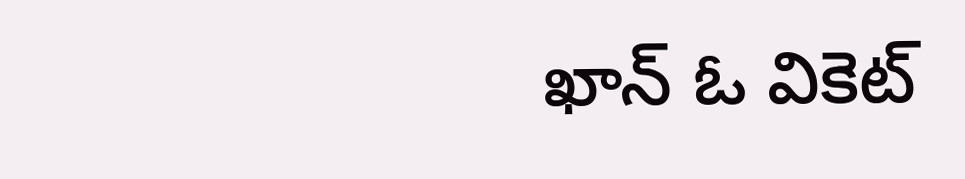ఖాన్ ఓ వికెట్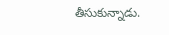తీసుకున్నాడు.